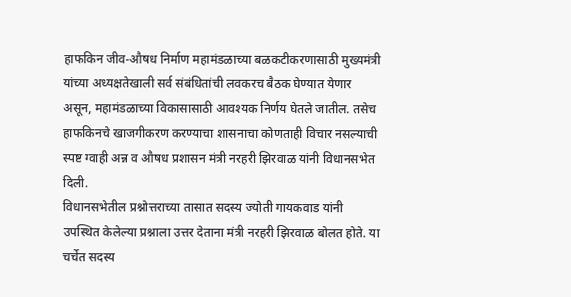हाफकिन जीव-औषध निर्माण महामंडळाच्या बळकटीकरणासाठी मुख्यमंत्री यांच्या अध्यक्षतेखाली सर्व संबंधितांची लवकरच बैठक घेण्यात येणार असून, महामंडळाच्या विकासासाठी आवश्यक निर्णय घेतले जातील. तसेच हाफकिनचे खाजगीकरण करण्याचा शासनाचा कोणताही विचार नसल्याची स्पष्ट ग्वाही अन्न व औषध प्रशासन मंत्री नरहरी झिरवाळ यांनी विधानसभेत दिली.
विधानसभेतील प्रश्नोत्तराच्या तासात सदस्य ज्योती गायकवाड यांनी उपस्थित केलेल्या प्रश्नाला उत्तर देताना मंत्री नरहरी झिरवाळ बोलत होते. या चर्चेत सदस्य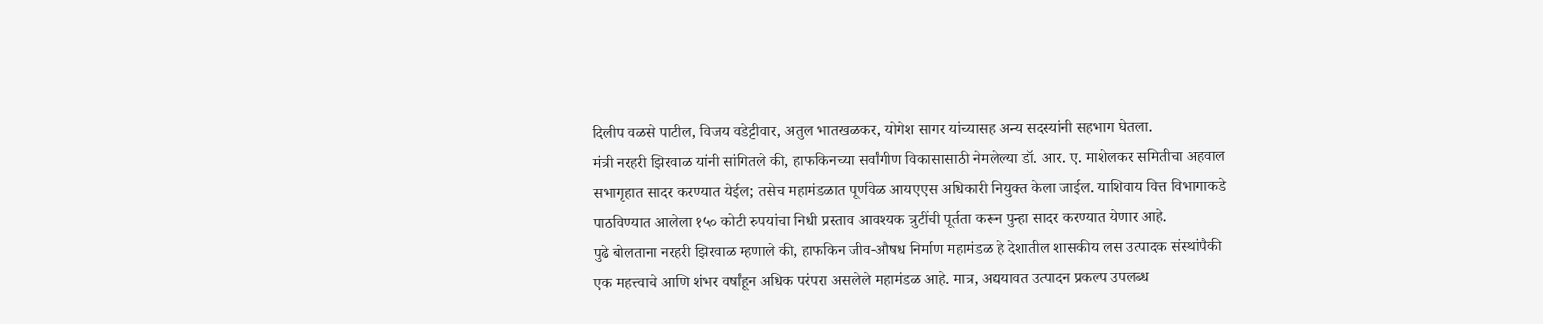दिलीप वळसे पाटील, विजय वडेट्टीवार, अतुल भातखळकर, योगेश सागर यांच्यासह अन्य सदस्यांनी सहभाग घेतला.
मंत्री नरहरी झिरवाळ यांनी सांगितले की, हाफकिनच्या सर्वांगीण विकासासाठी नेमलेल्या डॉ. आर. ए. माशेलकर समितीचा अहवाल सभागृहात सादर करण्यात येईल; तसेच महामंडळात पूर्णवेळ आयएएस अधिकारी नियुक्त केला जाईल. याशिवाय वित्त विभागाकडे पाठविण्यात आलेला १५० कोटी रुपयांचा निधी प्रस्ताव आवश्यक त्रुटींची पूर्तता करून पुन्हा सादर करण्यात येणार आहे.
पुढे बोलताना नरहरी झिरवाळ म्हणाले की, हाफकिन जीव-औषध निर्माण महामंडळ हे देशातील शासकीय लस उत्पादक संस्थांपैकी एक महत्त्वाचे आणि शंभर वर्षांहून अधिक परंपरा असलेले महामंडळ आहे. मात्र, अद्ययावत उत्पादन प्रकल्प उपलब्ध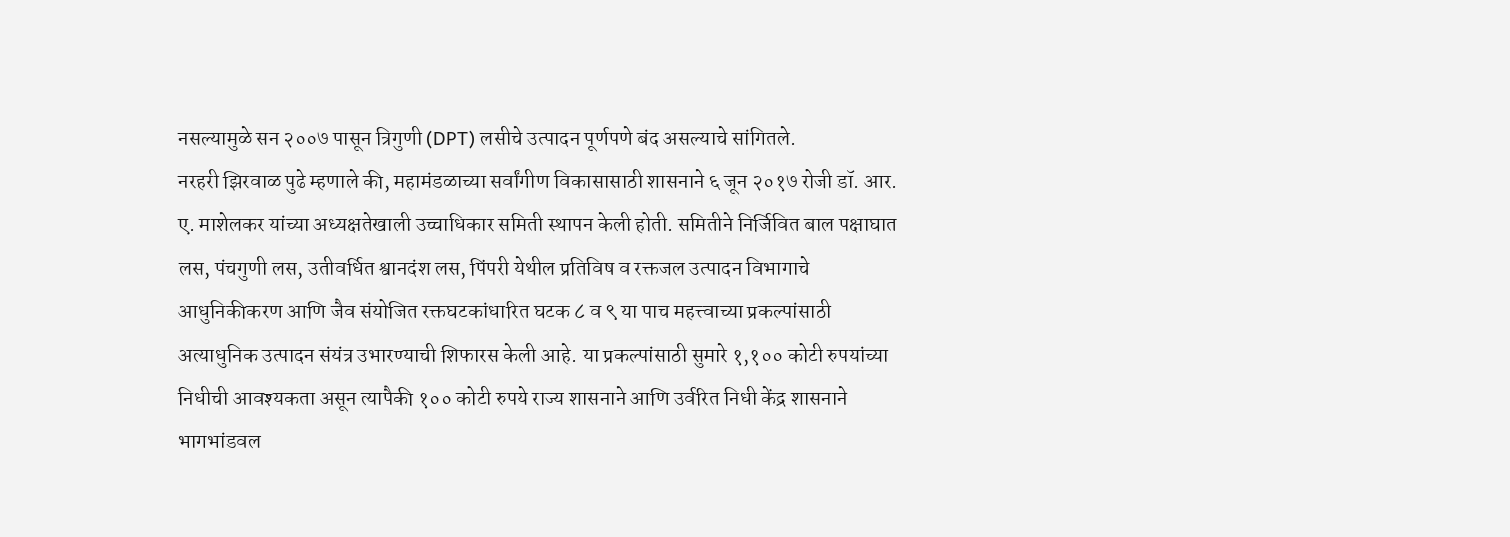नसल्यामुळे सन २००७ पासून त्रिगुणी (DPT) लसीचे उत्पादन पूर्णपणे बंद असल्याचे सांगितले.
नरहरी झिरवाळ पुढे म्हणाले की, महामंडळाच्या सर्वांगीण विकासासाठी शासनाने ६ जून २०१७ रोजी डॉ. आर. ए. माशेलकर यांच्या अध्यक्षतेखाली उच्चाधिकार समिती स्थापन केली होती. समितीने निर्जिवित बाल पक्षाघात लस, पंचगुणी लस, उतीवर्धित श्वानदंश लस, पिंपरी येथील प्रतिविष व रक्तजल उत्पादन विभागाचे आधुनिकीकरण आणि जैव संयोजित रक्तघटकांधारित घटक ८ व ९ या पाच महत्त्वाच्या प्रकल्पांसाठी अत्याधुनिक उत्पादन संयंत्र उभारण्याची शिफारस केली आहे. या प्रकल्पांसाठी सुमारे १,१०० कोटी रुपयांच्या निधीची आवश्यकता असून त्यापैकी १०० कोटी रुपये राज्य शासनाने आणि उर्वरित निधी केंद्र शासनाने भागभांडवल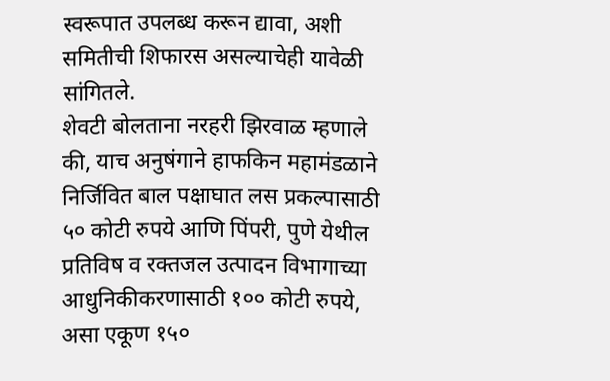स्वरूपात उपलब्ध करून द्यावा, अशी समितीची शिफारस असल्याचेही यावेळी सांगितले.
शेवटी बोलताना नरहरी झिरवाळ म्हणाले की, याच अनुषंगाने हाफकिन महामंडळाने निर्जिवित बाल पक्षाघात लस प्रकल्पासाठी ५० कोटी रुपये आणि पिंपरी, पुणे येथील प्रतिविष व रक्तजल उत्पादन विभागाच्या आधुनिकीकरणासाठी १०० कोटी रुपये, असा एकूण १५०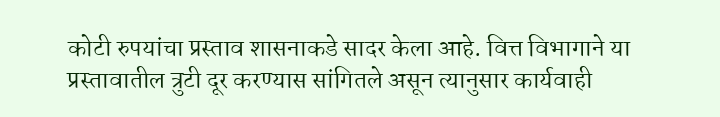कोटी रुपयांचा प्रस्ताव शासनाकडे सादर केला आहे. वित्त विभागाने या प्रस्तावातील त्रुटी दूर करण्यास सांगितले असून त्यानुसार कार्यवाही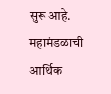सुरू आहे. महामंडळाची आर्थिक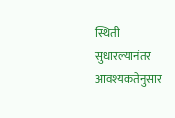स्थिती सुधारल्यानंतर आवश्यकतेनुसार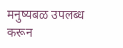मनुष्यबळ उपलब्ध करून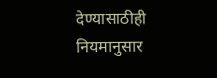देण्यासाठीही नियमानुसार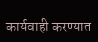कार्यवाही करण्यात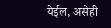येईल, असेही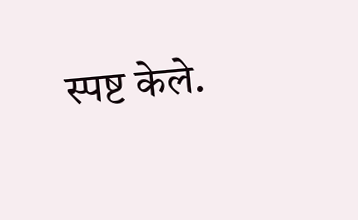स्पष्ट केले.